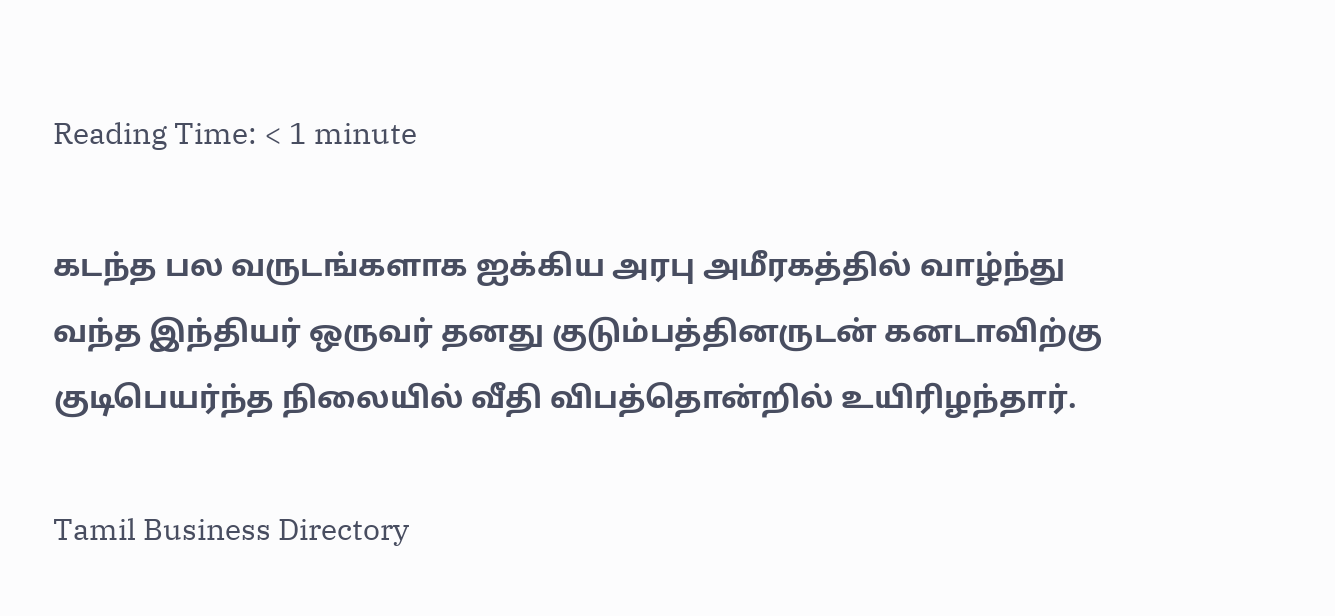Reading Time: < 1 minute

கடந்த பல வருடங்களாக ஐக்கிய அரபு அமீரகத்தில் வாழ்ந்து வந்த இந்தியர் ஒருவர் தனது குடும்பத்தினருடன் கனடாவிற்கு குடிபெயர்ந்த நிலையில் வீதி விபத்தொன்றில் உயிரிழந்தார்.

Tamil Business Directory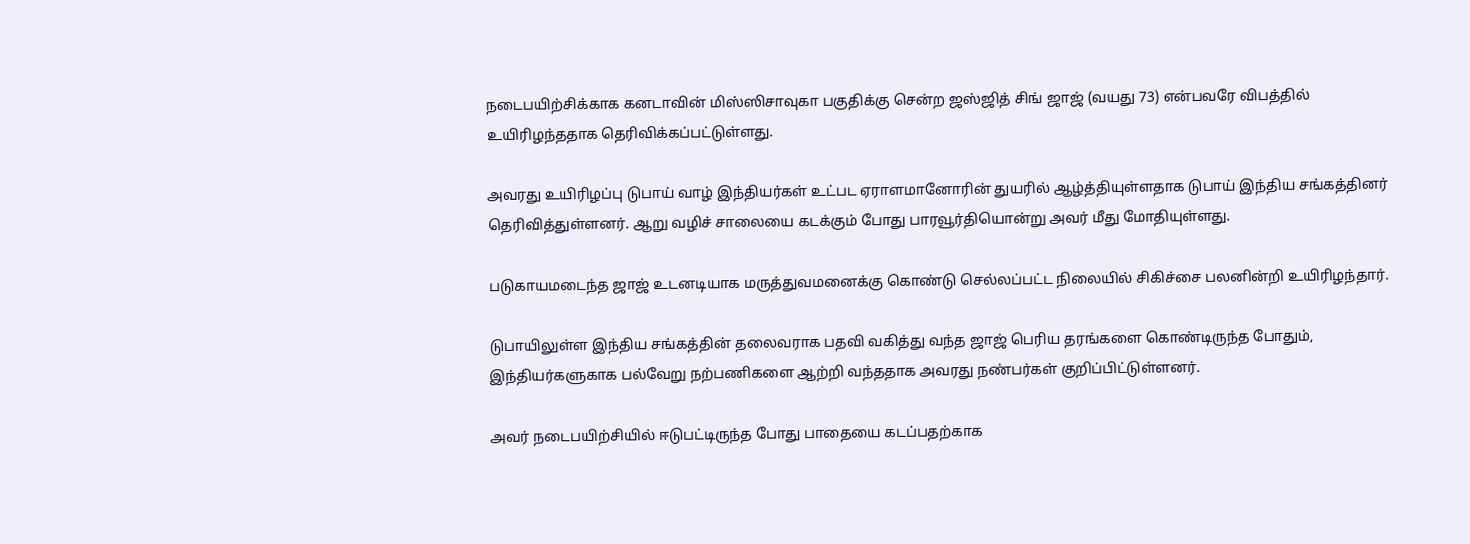நடைபயிற்சிக்காக கனடாவின் மிஸ்ஸிசாவுகா பகுதிக்கு சென்ற ஜஸ்ஜித் சிங் ஜாஜ் (வயது 73) என்பவரே விபத்தில் உயிரிழந்ததாக தெரிவிக்கப்பட்டுள்ளது.

அவரது உயிரிழப்பு டுபாய் வாழ் இந்தியர்கள் உட்பட ஏராளமானோரின் துயரில் ஆழ்த்தியுள்ளதாக டுபாய் இந்திய சங்கத்தினர் தெரிவித்துள்ளனர். ஆறு வழிச் சாலையை கடக்கும் போது பாரவூர்தியொன்று அவர் மீது மோதியுள்ளது.

படுகாயமடைந்த ஜாஜ் உடனடியாக மருத்துவமனைக்கு கொண்டு செல்லப்பட்ட நிலையில் சிகிச்சை பலனின்றி உயிரிழந்தார்.

டுபாயிலுள்ள இந்திய சங்கத்தின் தலைவராக பதவி வகித்து வந்த ஜாஜ் பெரிய தரங்களை கொண்டிருந்த போதும், இந்தியர்களுகாக பல்வேறு நற்பணிகளை ஆற்றி வந்ததாக அவரது நண்பர்கள் குறிப்பிட்டுள்ளனர்.

அவர் நடைபயிற்சியில் ஈடுபட்டிருந்த போது பாதையை கடப்பதற்காக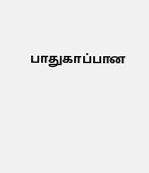பாதுகாப்பான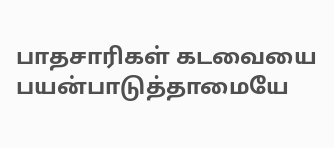பாதசாரிகள் கடவையை பயன்பாடுத்தாமையே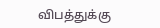விபத்துக்கு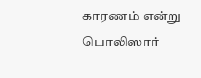காரணம் என்று பொலிஸார்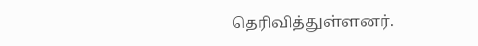தெரிவித்துள்ளனர்.